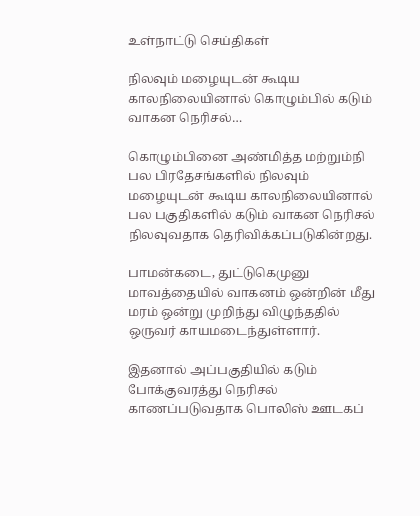உள்நாட்டு செய்திகள்

நிலவும் மழையுடன் கூடிய காலநிலையினால் கொழும்பில் கடும் வாகன நெரிசல்…

கொழும்பினை அண்மித்த மற்றும்நி பல பிரதேசங்களில் நிலவும் மழையுடன் கூடிய காலநிலையினால் பல பகுதிகளில் கடும் வாகன நெரிசல் நிலவுவதாக தெரிவிக்கப்படுகின்றது.

பாமன்கடை, துட்டுகெமுனு மாவத்தையில் வாகனம் ஒன்றின் மீது மரம் ஒன்று முறிந்து விழுந்ததில் ஒருவர் காயமடைந்துள்ளார்.

இதனால் அப்பகுதியில் கடும் போக்குவரத்து நெரிசல் காணப்படுவதாக பொலிஸ் ஊடகப்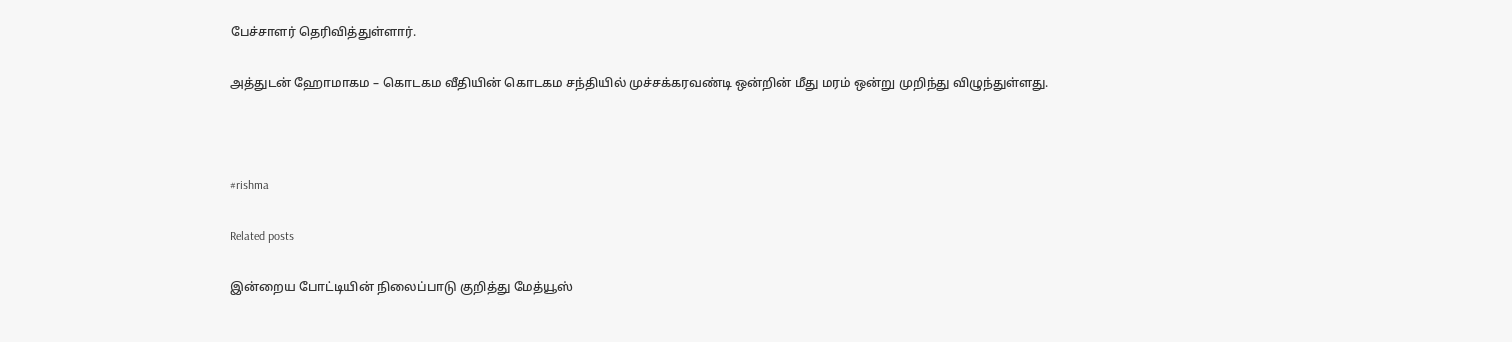பேச்சாளர் தெரிவித்துள்ளார்.

அத்துடன் ஹோமாகம – கொடகம வீதியின் கொடகம சந்தியில் முச்சக்கரவண்டி ஒன்றின் மீது மரம் ஒன்று முறிந்து விழுந்துள்ளது.



#rishma

Related posts

இன்றைய போட்டியின் நிலைப்பாடு குறித்து மேத்யூஸ்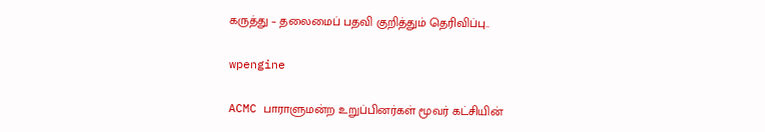கருத்து – தலைமைப் பதவி குறித்தும் தெரிவிப்பு..

wpengine

ACMC பாராளுமன்ற உறுப்பினர்கள் மூவர் கட்சியின்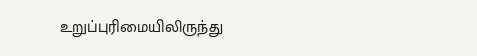உறுப்புரிமையிலிருந்து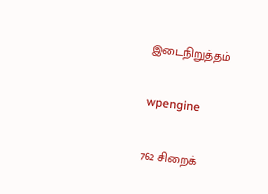இடைநிறுத்தம்

wpengine

762 சிறைக்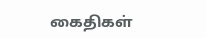கைதிகள்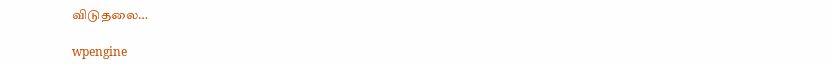விடுதலை…

wpengine